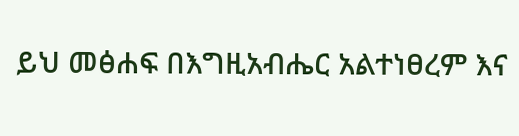ይህ መፅሐፍ በእግዚአብሔር አልተነፀረም እና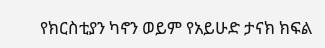የክርስቲያን ካኖን ወይም የአይሁድ ታናክ ክፍል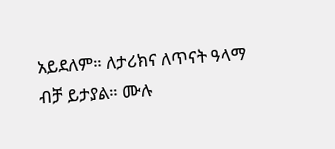አይደለም። ለታሪክና ለጥናት ዓላማ ብቻ ይታያል። ሙሉ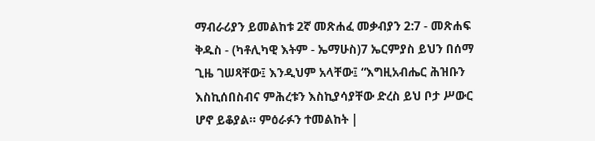ማብራሪያን ይመልከቱ 2ኛ መጽሐፈ መቃብያን 2:7 - መጽሐፍ ቅዱስ - (ካቶሊካዊ እትም - ኤማሁስ)7 ኤርምያስ ይህን በሰማ ጊዜ ገሠጻቸው፤ እንዲህም አላቸው፤ “እግዚአብሔር ሕዝቡን እስኪሰበስብና ምሕረቱን እስኪያሳያቸው ድረስ ይህ ቦታ ሥውር ሆኖ ይቆያል። ምዕራፉን ተመልከት |